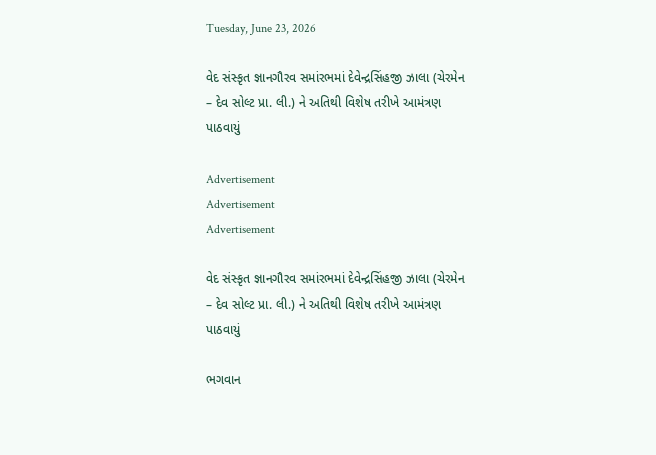Tuesday, June 23, 2026

વેદ સંસ્કૃત જ્ઞાનગૌરવ સમાંરભમાં દેવેન્દ્રસિંહજી ઝાલા (ચેરમેન – દેવ સોલ્ટ પ્રા. લી.) ને અતિથી વિશેષ તરીખે આમંત્રણ પાઠવાયું

Advertisement
Advertisement
Advertisement

વેદ સંસ્કૃત જ્ઞાનગૌરવ સમાંરભમાં દેવેન્દ્રસિંહજી ઝાલા (ચેરમેન – દેવ સોલ્ટ પ્રા. લી.) ને અતિથી વિશેષ તરીખે આમંત્રણ પાઠવાયું

ભગવાન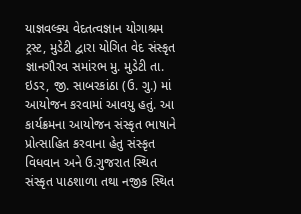યાજ્ઞવલ્ક્ય વેદતત્વજ્ઞાન યોગાશ્રમ ટ્રસ્ટ, મુડેટી દ્વારા યોગિત વેદ સંસ્કૃત જ્ઞાનગૌરવ સમાંરભ મુ. મુડેટી તા. ઇડર, જી. સાબરકાંઠા (ઉ. ગુ.) માં આયોજન કરવામાં આવયુ હતું. આ કાર્યક્રમના આયોજન સંસ્કૃત ભાષાને પ્રોત્સાહિત કરવાના હેતુ સંસ્કૃત વિધવાન અને ઉ.ગુજરાત સ્થિત સંસ્કૃત પાઠશાળા તથા નજીક સ્થિત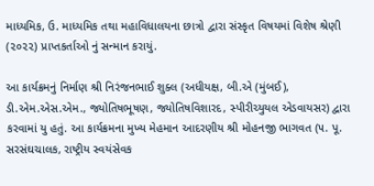માધ્યમિક, ઉ. માધ્યમિક તથા મહાવિધાલયના છાત્રો દ્વારા સંસ્કૃત વિષયમાં વિશેષ શ્રેણી (૨૦૨૨) પ્રાપ્તકર્તાઓ નું સન્માન કરાયું.

આ કાર્યક્રમનું નિર્માણ શ્રી નિરંજનભાઈ શુક્લ (અધીયક્ષ, બી.એ (મુંબઈ), ડી.એમ.એસ.એમ., જ્યોતિષભૂષણ, જ્યોતિષવિશારદ, સ્પીરીચ્યુયલ એડવાયસર) દ્વારા કરવામાં યુ હતું. આ કાર્યક્રમના મુખ્ય મેહમાન આદરણીય શ્રી મોહનજી ભાગવત (૫. પૂ. સરસંઘચાલક, રાષ્ટ્રીય સ્વયંસેવક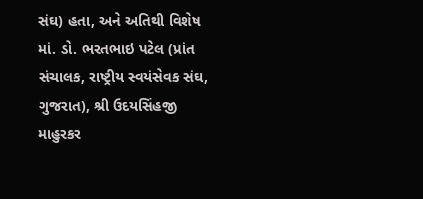સંઘ) હતા, અને અતિથી વિશેષ માં. ડો. ભરતભાઇ પટેલ (પ્રાંત સંચાલક, રાષ્ટ્રીય સ્વયંસેવક સંઘ, ગુજરાત), શ્રી ઉદયસિંહજી માહુરકર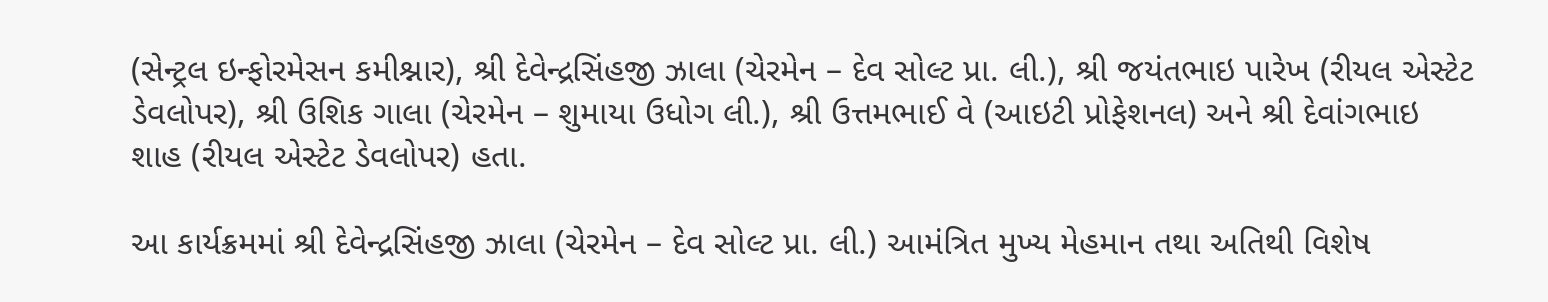(સેન્ટ્રલ ઇન્ફોરમેસન કમીશ્નાર), શ્રી દેવેન્દ્રસિંહજી ઝાલા (ચેરમેન – દેવ સોલ્ટ પ્રા. લી.), શ્રી જયંતભાઇ પારેખ (રીયલ એસ્ટેટ ડેવલોપર), શ્રી ઉશિક ગાલા (ચેરમેન – શુમાયા ઉધોગ લી.), શ્રી ઉત્તમભાઈ વે (આઇટી પ્રોફેશનલ) અને શ્રી દેવાંગભાઇ શાહ (રીયલ એસ્ટેટ ડેવલોપર) હતા.

આ કાર્યક્રમમાં શ્રી દેવેન્દ્રસિંહજી ઝાલા (ચેરમેન – દેવ સોલ્ટ પ્રા. લી.) આમંત્રિત મુખ્ય મેહમાન તથા અતિથી વિશેષ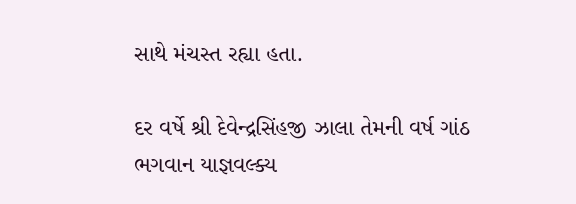સાથે મંચસ્ત રહ્યા હતા.

દર વર્ષે શ્રી દેવેન્દ્રસિંહજી ઝાલા તેમની વર્ષ ગાંઠ ભગવાન યાજ્ઞવલ્ક્ય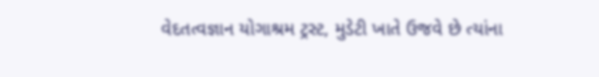વેદતત્વજ્ઞાન યોગાશ્રમ ટ્રસ્ટ, મુડેટી ખાતે ઉજવે છે ત્યાંના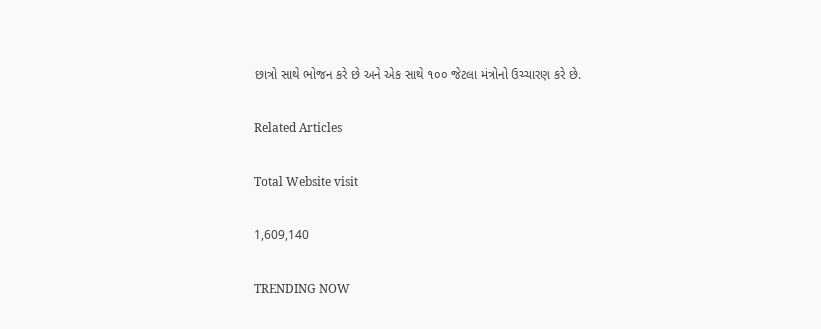છાત્રો સાથે ભોજન કરે છે અને એક સાથે ૧૦૦ જેટલા મંત્રોનો ઉચ્ચારણ કરે છે.

Related Articles

Total Website visit

1,609,140

TRENDING NOW